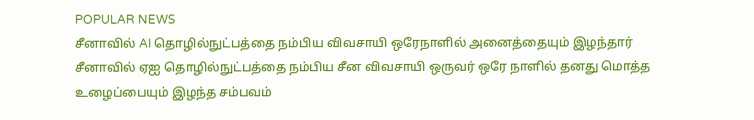POPULAR NEWS
சீனாவில் AI தொழில்நுட்பத்தை நம்பிய விவசாயி ஒரேநாளில் அனைத்தையும் இழந்தார்
சீனாவில் ஏஐ தொழில்நுட்பத்தை நம்பிய சீன விவசாயி ஒருவர் ஒரே நாளில் தனது மொத்த உழைப்பையும் இழந்த சம்பவம்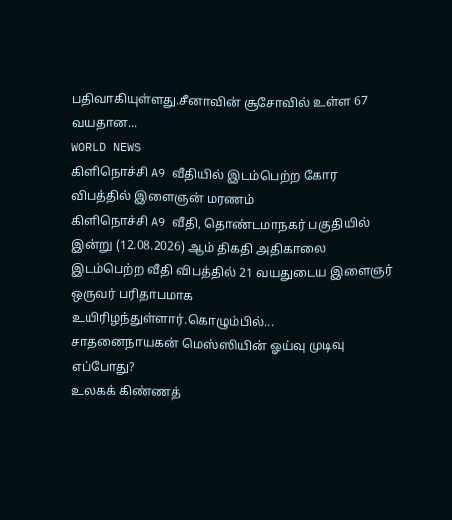பதிவாகியுள்ளது.சீனாவின் சூசோவில் உள்ள 67 வயதான...
WORLD NEWS
கிளிநொச்சி A9 வீதியில் இடம்பெற்ற கோர விபத்தில் இளைஞன் மரணம்
கிளிநொச்சி A9 வீதி, தொண்டமாநகர் பகுதியில் இன்று (12.08.2026) ஆம் திகதி அதிகாலை இடம்பெற்ற வீதி விபத்தில் 21 வயதுடைய இளைஞர் ஒருவர் பரிதாபமாக உயிரிழந்துள்ளார்.கொழும்பில்...
சாதனைநாயகன் மெஸ்ஸியின் ஓய்வு முடிவு எப்போது?
உலகக் கிண்ணத்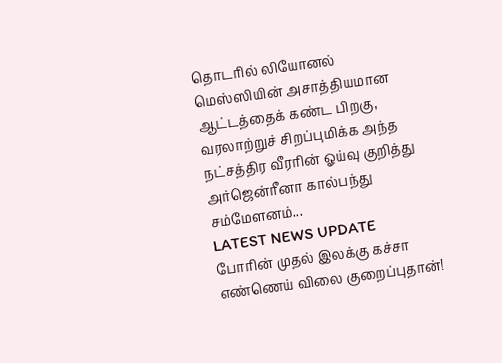தொடரில் லியோனல் மெஸ்ஸியின் அசாத்தியமான ஆட்டத்தைக் கண்ட பிறகு, வரலாற்றுச் சிறப்புமிக்க அந்த நட்சத்திர வீரரின் ஓய்வு குறித்து அர்ஜென்ரீனா கால்பந்து சம்மேளனம்...
LATEST NEWS UPDATE
போரின் முதல் இலக்கு கச்சா எண்ணெய் விலை குறைப்புதான்!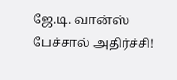ஜே.டி. வான்ஸ் பேச்சால் அதிர்ச்சி!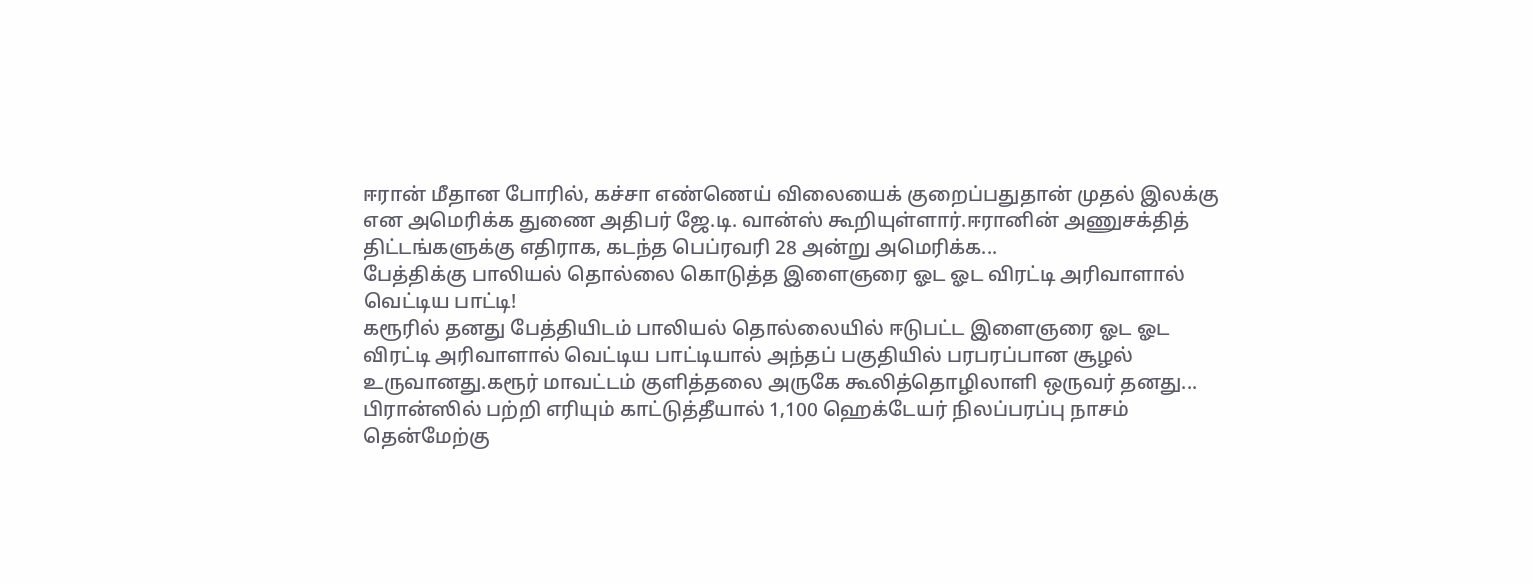ஈரான் மீதான போரில், கச்சா எண்ணெய் விலையைக் குறைப்பதுதான் முதல் இலக்கு என அமெரிக்க துணை அதிபர் ஜே.டி. வான்ஸ் கூறியுள்ளார்.ஈரானின் அணுசக்தித் திட்டங்களுக்கு எதிராக, கடந்த பெப்ரவரி 28 அன்று அமெரிக்க...
பேத்திக்கு பாலியல் தொல்லை கொடுத்த இளைஞரை ஓட ஓட விரட்டி அரிவாளால் வெட்டிய பாட்டி!
கரூரில் தனது பேத்தியிடம் பாலியல் தொல்லையில் ஈடுபட்ட இளைஞரை ஓட ஓட விரட்டி அரிவாளால் வெட்டிய பாட்டியால் அந்தப் பகுதியில் பரபரப்பான சூழல் உருவானது.கரூர் மாவட்டம் குளித்தலை அருகே கூலித்தொழிலாளி ஒருவர் தனது...
பிரான்ஸில் பற்றி எரியும் காட்டுத்தீயால் 1,100 ஹெக்டேயர் நிலப்பரப்பு நாசம்
தென்மேற்கு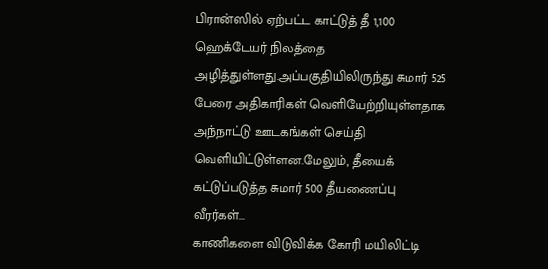பிரான்ஸில் ஏற்பட்ட காட்டுத் தீ 1,100 ஹெக்டேயர் நிலத்தை அழித்துள்ளது.அப்பகுதியிலிருந்து சுமார் 525 பேரை அதிகாரிகள் வெளியேற்றியுள்ளதாக அந்நாட்டு ஊடகங்கள் செய்தி வெளியிட்டுள்ளன.மேலும், தீயைக் கட்டுப்படுத்த சுமார் 500 தீயணைப்பு வீரர்கள்...
காணிகளை விடுவிக்க கோரி மயிலிட்டி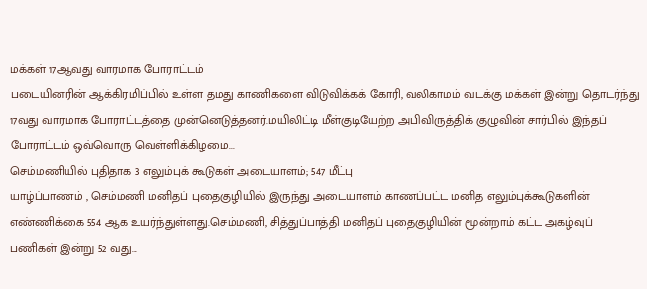மக்கள் 17ஆவது வாரமாக போராட்டம்
படையினரின் ஆக்கிரமிப்பில் உள்ள தமது காணிகளை விடுவிக்கக் கோரி, வலிகாமம் வடக்கு மக்கள் இன்று தொடர்ந்து 17வது வாரமாக போராட்டத்தை முன்னெடுத்தனர்.மயிலிட்டி மீள்குடியேற்ற அபிவிருத்திக் குழுவின் சார்பில் இந்தப் போராட்டம் ஒவ்வொரு வெள்ளிக்கிழமை...
செம்மணியில் புதிதாக 3 எலும்புக் கூடுகள் அடையாளம்; 547 மீட்பு
யாழ்ப்பாணம் , செம்மணி மனிதப் புதைகுழியில் இருந்து அடையாளம் காணப்பட்ட மனித எலும்புக்கூடுகளின் எண்ணிக்கை 554 ஆக உயர்ந்துள்ளது.செம்மணி, சித்துப்பாத்தி மனிதப் புதைகுழியின் மூன்றாம் கட்ட அகழ்வுப் பணிகள் இன்று 52 வது...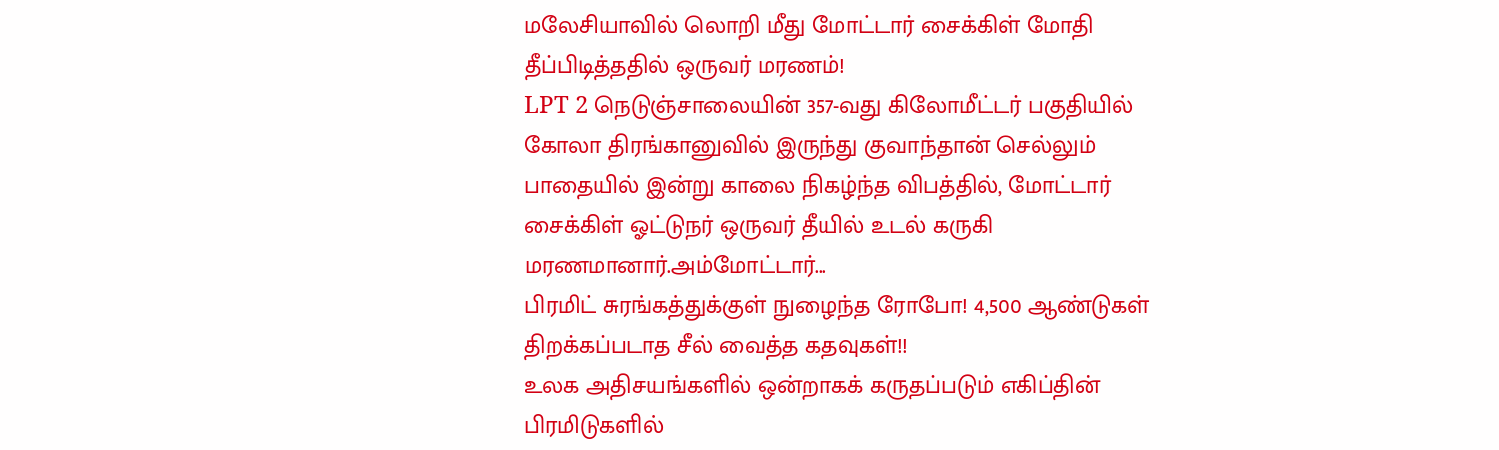மலேசியாவில் லொறி மீது மோட்டார் சைக்கிள் மோதி தீப்பிடித்ததில் ஒருவர் மரணம்!
LPT 2 நெடுஞ்சாலையின் 357-வது கிலோமீட்டர் பகுதியில் கோலா திரங்கானுவில் இருந்து குவாந்தான் செல்லும் பாதையில் இன்று காலை நிகழ்ந்த விபத்தில், மோட்டார் சைக்கிள் ஓட்டுநர் ஒருவர் தீயில் உடல் கருகி மரணமானார்.அம்மோட்டார்...
பிரமிட் சுரங்கத்துக்குள் நுழைந்த ரோபோ! 4,500 ஆண்டுகள் திறக்கப்படாத சீல் வைத்த கதவுகள்!!
உலக அதிசயங்களில் ஒன்றாகக் கருதப்படும் எகிப்தின் பிரமிடுகளில்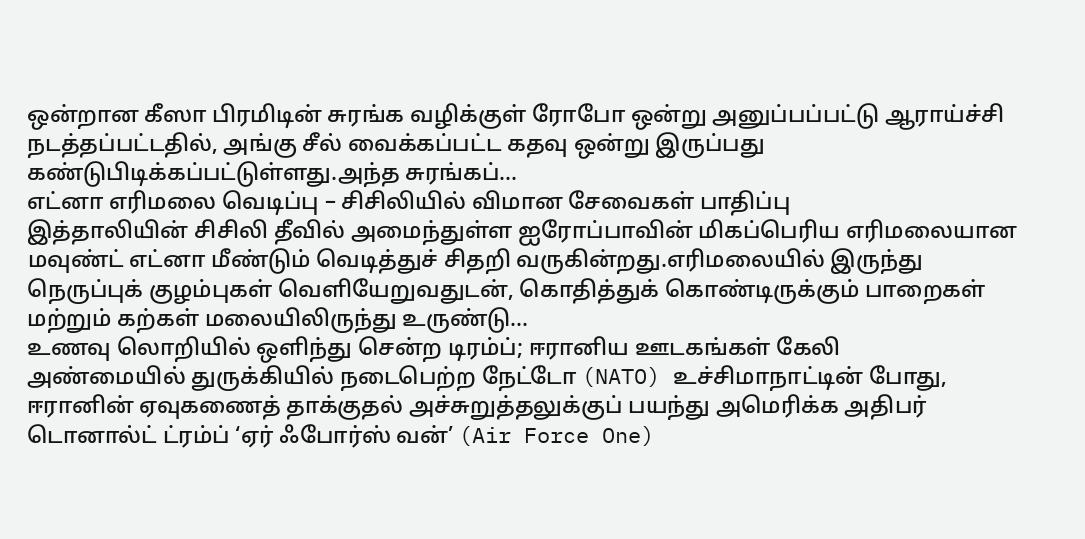ஒன்றான கீஸா பிரமிடின் சுரங்க வழிக்குள் ரோபோ ஒன்று அனுப்பப்பட்டு ஆராய்ச்சி நடத்தப்பட்டதில், அங்கு சீல் வைக்கப்பட்ட கதவு ஒன்று இருப்பது கண்டுபிடிக்கப்பட்டுள்ளது.அந்த சுரங்கப்...
எட்னா எரிமலை வெடிப்பு – சிசிலியில் விமான சேவைகள் பாதிப்பு
இத்தாலியின் சிசிலி தீவில் அமைந்துள்ள ஐரோப்பாவின் மிகப்பெரிய எரிமலையான மவுண்ட் எட்னா மீண்டும் வெடித்துச் சிதறி வருகின்றது.எரிமலையில் இருந்து நெருப்புக் குழம்புகள் வெளியேறுவதுடன், கொதித்துக் கொண்டிருக்கும் பாறைகள் மற்றும் கற்கள் மலையிலிருந்து உருண்டு...
உணவு லொறியில் ஒளிந்து சென்ற டிரம்ப்; ஈரானிய ஊடகங்கள் கேலி
அண்மையில் துருக்கியில் நடைபெற்ற நேட்டோ (NATO) உச்சிமாநாட்டின் போது, ஈரானின் ஏவுகணைத் தாக்குதல் அச்சுறுத்தலுக்குப் பயந்து அமெரிக்க அதிபர் டொனால்ட் ட்ரம்ப் ‘ஏர் ஃபோர்ஸ் வன்’ (Air Force One)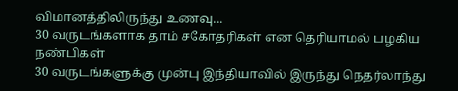விமானத்திலிருந்து உணவு...
30 வருடங்களாக தாம் சகோதரிகள் என தெரியாமல் பழகிய நண்பிகள்
30 வருடங்களுக்கு முன்பு இந்தியாவில் இருந்து நெதர்லாந்து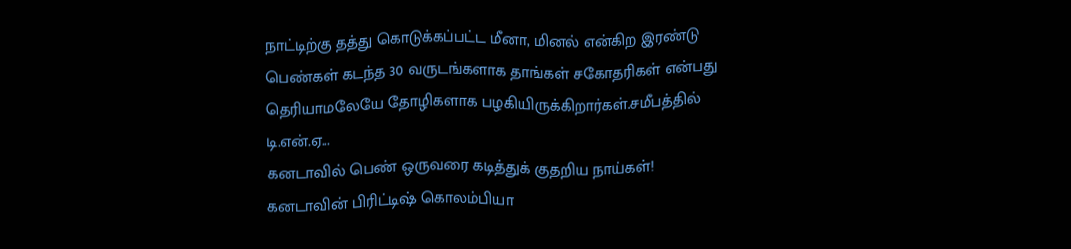நாட்டிற்கு தத்து கொடுக்கப்பட்ட மீனா, மினல் என்கிற இரண்டு பெண்கள் கடந்த 30 வருடங்களாக தாங்கள் சகோதரிகள் என்பது தெரியாமலேயே தோழிகளாக பழகியிருக்கிறார்கள்.சமீபத்தில் டி.என்.ஏ...
கனடாவில் பெண் ஒருவரை கடித்துக் குதறிய நாய்கள்!
கனடாவின் பிரிட்டிஷ் கொலம்பியா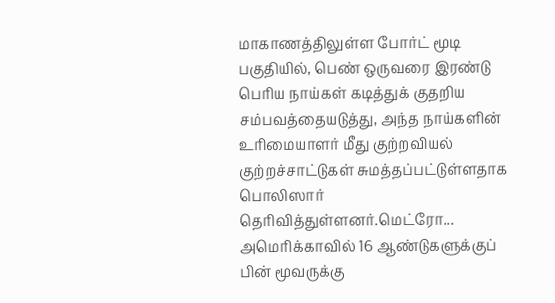மாகாணத்திலுள்ள போர்ட் மூடி பகுதியில், பெண் ஒருவரை இரண்டு பெரிய நாய்கள் கடித்துக் குதறிய சம்பவத்தையடுத்து, அந்த நாய்களின் உரிமையாளர் மீது குற்றவியல் குற்றச்சாட்டுகள் சுமத்தப்பட்டுள்ளதாக பொலிஸார் தெரிவித்துள்ளனர்.மெட்ரோ...
அமெரிக்காவில் 16 ஆண்டுகளுக்குப் பின் மூவருக்கு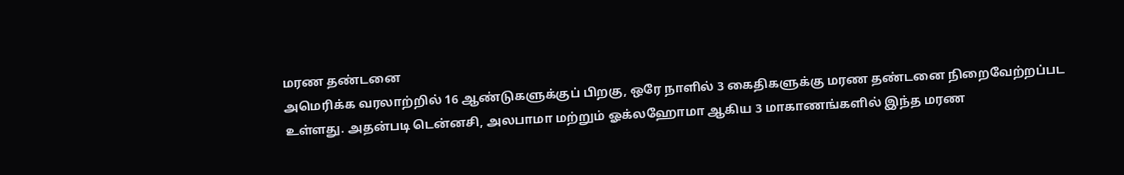மரண தண்டனை
அமெரிக்க வரலாற்றில் 16 ஆண்டுகளுக்குப் பிறகு, ஒரே நாளில் 3 கைதிகளுக்கு மரண தண்டனை நிறைவேற்றப்பட உள்ளது. அதன்படி டென்னசி, அலபாமா மற்றும் ஓக்லஹோமா ஆகிய 3 மாகாணங்களில் இந்த மரண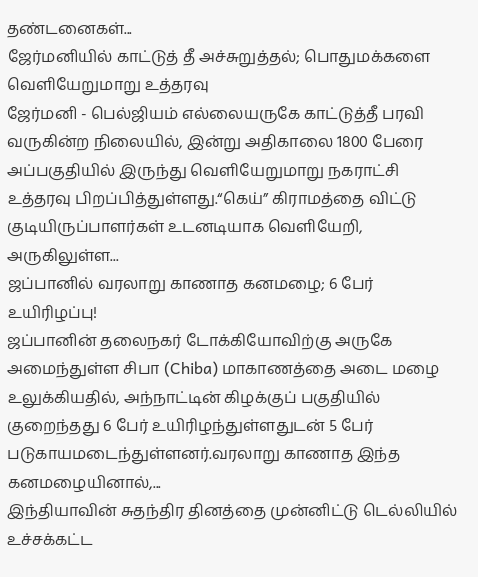தண்டனைகள்...
ஜேர்மனியில் காட்டுத் தீ அச்சுறுத்தல்; பொதுமக்களை வெளியேறுமாறு உத்தரவு
ஜேர்மனி - பெல்ஜியம் எல்லையருகே காட்டுத்தீ பரவி வருகின்ற நிலையில், இன்று அதிகாலை 1800 பேரை அப்பகுதியில் இருந்து வெளியேறுமாறு நகராட்சி உத்தரவு பிறப்பித்துள்ளது.“கெய்” கிராமத்தை விட்டு குடியிருப்பாளர்கள் உடனடியாக வெளியேறி, அருகிலுள்ள...
ஜப்பானில் வரலாறு காணாத கனமழை; 6 பேர் உயிரிழப்பு!
ஜப்பானின் தலைநகர் டோக்கியோவிற்கு அருகே அமைந்துள்ள சிபா (Chiba) மாகாணத்தை அடை மழை உலுக்கியதில், அந்நாட்டின் கிழக்குப் பகுதியில் குறைந்தது 6 பேர் உயிரிழந்துள்ளதுடன் 5 பேர் படுகாயமடைந்துள்ளனர்.வரலாறு காணாத இந்த கனமழையினால்,...
இந்தியாவின் சுதந்திர தினத்தை முன்னிட்டு டெல்லியில் உச்சக்கட்ட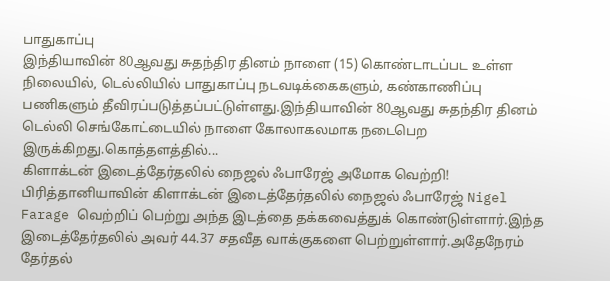பாதுகாப்பு
இந்தியாவின் 80ஆவது சுதந்திர தினம் நாளை (15) கொண்டாடப்பட உள்ள நிலையில், டெல்லியில் பாதுகாப்பு நடவடிக்கைகளும், கண்காணிப்பு பணிகளும் தீவிரப்படுத்தப்பட்டுள்ளது.இந்தியாவின் 80ஆவது சுதந்திர தினம் டெல்லி செங்கோட்டையில் நாளை கோலாகலமாக நடைபெற இருக்கிறது.கொத்தளத்தில்...
கிளாக்டன் இடைத்தேர்தலில் நைஜல் ஃபாரேஜ் அமோக வெற்றி!
பிரித்தானியாவின் கிளாக்டன் இடைத்தேர்தலில் நைஜல் ஃபாரேஜ் Nigel Farage வெற்றிப் பெற்று அந்த இடத்தை தக்கவைத்துக் கொண்டுள்ளார்.இந்த இடைத்தேர்தலில் அவர் 44.37 சதவீத வாக்குகளை பெற்றுள்ளார்.அதேநேரம் தேர்தல்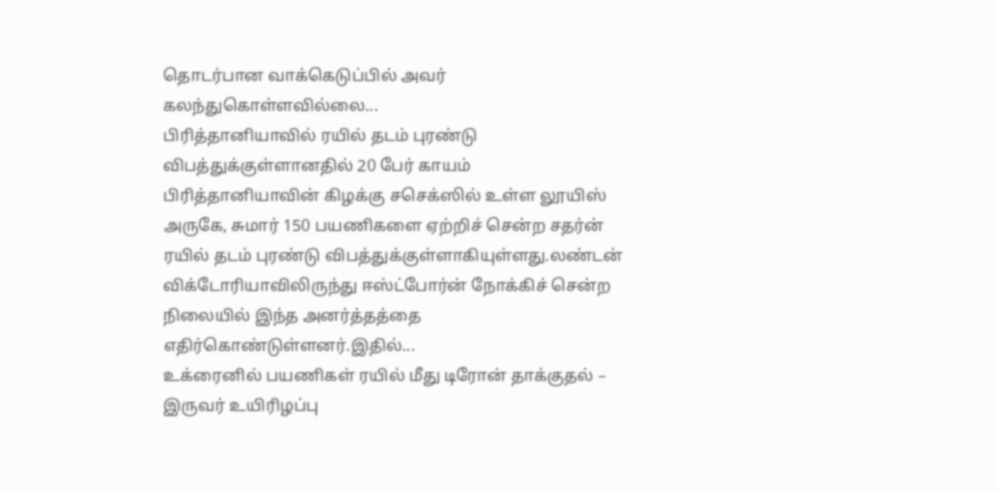தொடர்பான வாக்கெடுப்பில் அவர் கலந்துகொள்ளவில்லை...
பிரித்தானியாவில் ரயில் தடம் புரண்டு விபத்துக்குள்ளானதில் 20 பேர் காயம்
பிரித்தானியாவின் கிழக்கு சசெக்ஸில் உள்ள லூயிஸ் அருகே, சுமார் 150 பயணிகளை ஏற்றிச் சென்ற சதர்ன் ரயில் தடம் புரண்டு விபத்துக்குள்ளாகியுள்ளது.லண்டன் விக்டோரியாவிலிருந்து ஈஸ்ட்போர்ன் நோக்கிச் சென்ற நிலையில் இந்த அனர்த்தத்தை எதிர்கொண்டுள்ளனர்.இதில்...
உக்ரைனில் பயணிகள் ரயில் மீது டிரோன் தாக்குதல் – இருவர் உயிரிழப்பு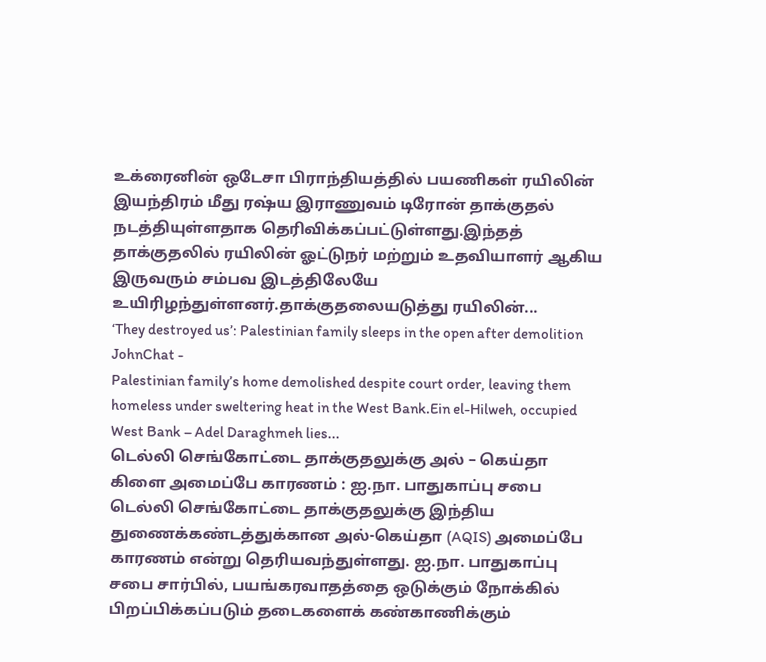உக்ரைனின் ஒடேசா பிராந்தியத்தில் பயணிகள் ரயிலின் இயந்திரம் மீது ரஷ்ய இராணுவம் டிரோன் தாக்குதல் நடத்தியுள்ளதாக தெரிவிக்கப்பட்டுள்ளது.இந்தத் தாக்குதலில் ரயிலின் ஓட்டுநர் மற்றும் உதவியாளர் ஆகிய இருவரும் சம்பவ இடத்திலேயே உயிரிழந்துள்ளனர்.தாக்குதலையடுத்து ரயிலின்...
‘They destroyed us’: Palestinian family sleeps in the open after demolition
JohnChat -
Palestinian family’s home demolished despite court order, leaving them homeless under sweltering heat in the West Bank.Ein el-Hilweh, occupied West Bank – Adel Daraghmeh lies...
டெல்லி செங்கோட்டை தாக்குதலுக்கு அல் – கெய்தா கிளை அமைப்பே காரணம் : ஐ.நா. பாதுகாப்பு சபை
டெல்லி செங்கோட்டை தாக்குதலுக்கு இந்திய துணைக்கண்டத்துக்கான அல்-கெய்தா (AQIS) அமைப்பே காரணம் என்று தெரியவந்துள்ளது. ஐ.நா. பாதுகாப்பு சபை சார்பில், பயங்கரவாதத்தை ஒடுக்கும் நோக்கில் பிறப்பிக்கப்படும் தடைகளைக் கண்காணிக்கும்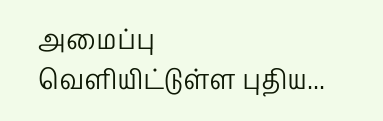அமைப்பு வெளியிட்டுள்ள புதிய...